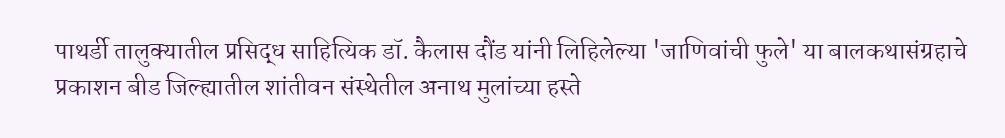पाथर्डी तालुक्यातील प्रसिद्ध साहित्यिक डॉ. कैलास दौंड यांनी लिहिलेल्या 'जाणिवांची फुले' या बालकथासंग्रहाचे प्रकाशन बीड जिल्ह्यातील शांतीवन संस्थेतील अनाथ मुलांच्या हस्ते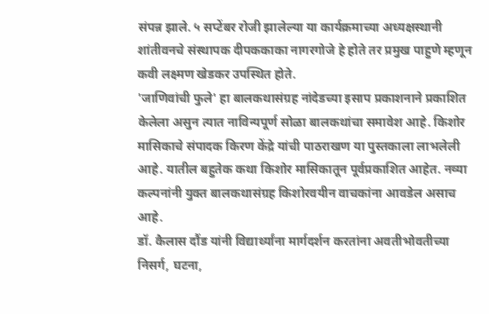संपन्न झाले. ५ सप्टेंबर रोजी झालेल्या या कार्यक्रमाच्या अध्यक्षस्थानी शांतीवनचे संस्थापक दीपककाका नागरगोजे हे होते तर प्रमुख पाहुणे म्हणून कवी लक्ष्मण खेडकर उपस्थित होते.
'जाणिवांची फुले' हा बालकथासंग्रह नांदेडच्या इसाप प्रकाशनाने प्रकाशित केलेला असुन त्यात नाविन्यपूर्ण सोळा बालकथांचा समावेश आहे. किशोर मासिकाचे संपादक किरण केंद्रे यांची पाठराखण या पुस्तकाला लाभलेली आहे. यातील बहुतेक कथा किशोर मासिकातून पूर्वप्रकाशित आहेत. नव्या कल्पनांनी युक्त बालकथासंग्रह किशोरवयीन वाचकांना आवडेल असाच आहे.
डॉ. कैलास दौंड यांनी विद्यार्थ्यांना मार्गदर्शन करतांना अवतीभोवतीच्या निसर्ग, घटना,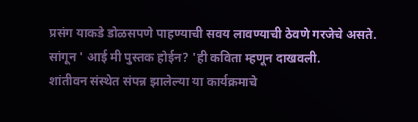प्रसंग याकडे डोळसपणे पाहण्याची सवय लावण्याची ठेवणे गरजेचे असते. सांगून ' आई मी पुस्तक होईन? 'ही कविता म्हणून दाखवली.
शांतीवन संस्थेत संपन्न झालेल्या या कार्यक्रमाचे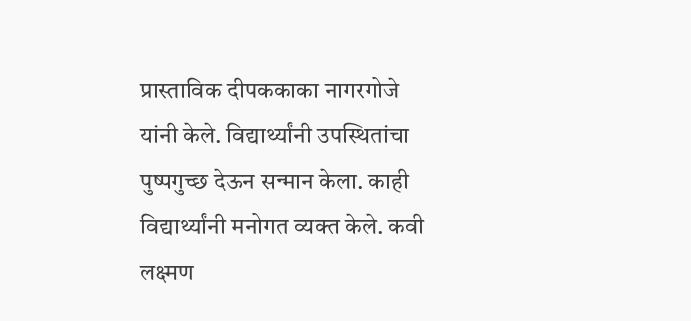प्रास्ताविक दीपककाका नागरगोजे यांनी केले. विद्यार्थ्यांनी उपस्थितांचा पुष्पगुच्छ देऊन सन्मान केला. काही विद्यार्थ्यांनी मनोगत व्यक्त केले. कवी लक्ष्मण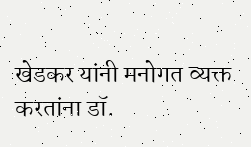खेडकर यांनी मनोगत व्यक्त करतांना डॉ.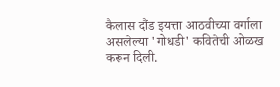कैलास दौंड इयत्ता आठवीच्या वर्गाला असलेल्या 'गोधडी' कवितेची ओळख करून दिली.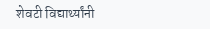शेवटी विद्यार्थ्यांनी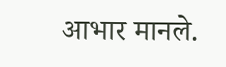आभार मानले.